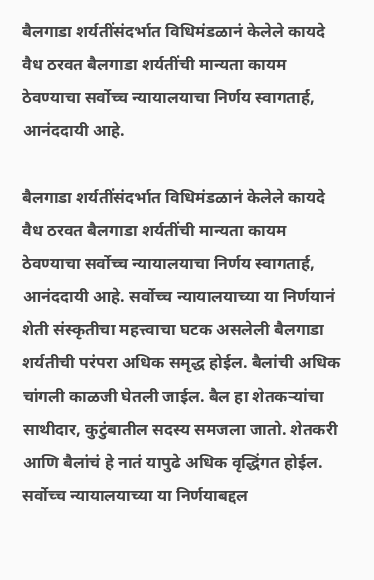बैलगाडा शर्यतींसंदर्भात विधिमंडळानं केलेले कायदे वैध ठरवत बैलगाडा शर्यतींची मान्यता कायम ठेवण्याचा सर्वोच्च न्यायालयाचा निर्णय स्वागतार्ह, आनंददायी आहे.

बैलगाडा शर्यतींसंदर्भात विधिमंडळानं केलेले कायदे वैध ठरवत बैलगाडा शर्यतींची मान्यता कायम ठेवण्याचा सर्वोच्च न्यायालयाचा निर्णय स्वागतार्ह, आनंददायी आहे. सर्वोच्च न्यायालयाच्या या निर्णयानं शेती संस्कृतीचा महत्त्वाचा घटक असलेली बैलगाडा शर्यतीची परंपरा अधिक समृद्ध होईल. बैलांची अधिक चांगली काळजी घेतली जाईल. बैल हा शेतकऱ्यांचा साथीदार, कुटुंबातील सदस्य समजला जातो. शेतकरी आणि बैलांचं हे नातं यापुढे अधिक वृद्धिंगत होईल. सर्वोच्च न्यायालयाच्या या निर्णयाबद्दल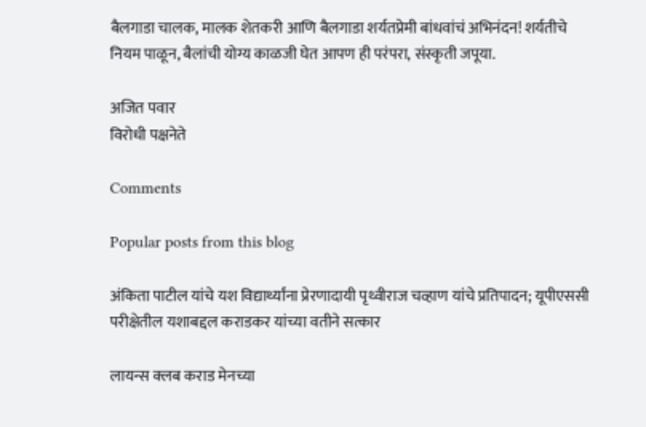बैलगाडा चालक, मालक शेतकरी आणि बैलगाडा शर्यतप्रेमी बांधवांचं अभिनंदन! शर्यतीचे नियम पाळून, बैलांची योग्य काळजी घेत आपण ही परंपरा, संस्कृती जपूया.

अजित पवार
विरोधी पक्षनेते

Comments

Popular posts from this blog

अंकिता पाटील यांचे यश विद्यार्थ्यांना प्रेरणादायी पृथ्वीराज चव्हाण यांचे प्रतिपादन; यूपीएससी परीक्षेतील यशाबद्दल कराडकर यांच्या वतीने सत्कार

लायन्स क्लब कराड मेनच्या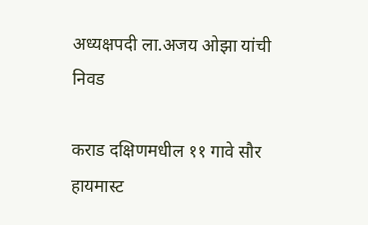अध्यक्षपदी ला.अजय ओझा यांची निवड

कराड दक्षिणमधील ११ गावे सौर हायमास्ट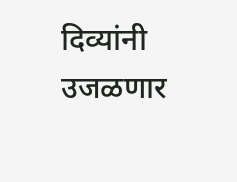दिव्यांनी उजळणार